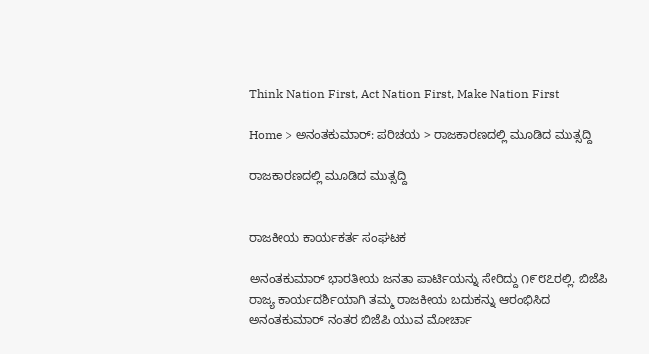Think Nation First, Act Nation First, Make Nation First

Home > ಅನಂತಕುಮಾರ್: ಪರಿಚಯ > ರಾಜಕಾರಣದಲ್ಲಿ ಮೂಡಿದ ಮುತ್ಸದ್ದಿ

ರಾಜಕಾರಣದಲ್ಲಿ ಮೂಡಿದ ಮುತ್ಸದ್ದಿ


ರಾಜಕೀಯ ಕಾರ್ಯಕರ್ತ ಸಂಘಟಕ

ಅನಂತಕುಮಾರ್ ಭಾರತೀಯ ಜನತಾ ಪಾರ್ಟಿಯನ್ನು ಸೇರಿದ್ದು ೧೯೮೭ರಲ್ಲಿ. ಬಿಜೆಪಿ ರಾಜ್ಯ ಕಾರ್ಯದರ್ಶಿಯಾಗಿ ತಮ್ಮ ರಾಜಕೀಯ ಬದುಕನ್ನು ಆರಂಭಿಸಿದ ಅನಂತಕುಮಾರ್ ನಂತರ ಬಿಜೆಪಿ ಯುವ ಮೋರ್ಚಾ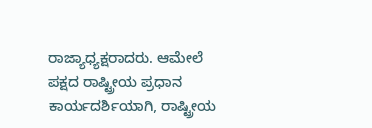ರಾಜ್ಯಾಧ್ಯಕ್ಷರಾದರು. ಆಮೇಲೆ ಪಕ್ಷದ ರಾಷ್ಟ್ರೀಯ ಪ್ರಧಾನ ಕಾರ್ಯದರ್ಶಿಯಾಗಿ, ರಾಷ್ಟ್ರೀಯ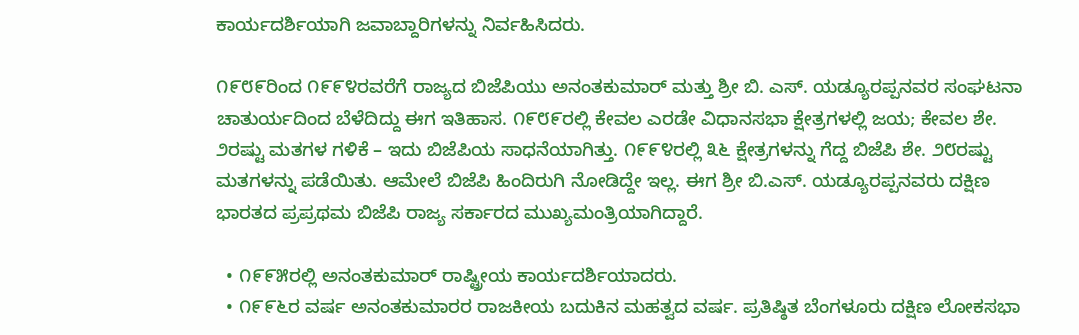ಕಾರ್ಯದರ್ಶಿಯಾಗಿ ಜವಾಬ್ದಾರಿಗಳನ್ನು ನಿರ್ವಹಿಸಿದರು.

೧೯೮೯ರಿಂದ ೧೯೯೪ರವರೆಗೆ ರಾಜ್ಯದ ಬಿಜೆಪಿಯು ಅನಂತಕುಮಾರ್ ಮತ್ತು ಶ್ರೀ ಬಿ. ಎಸ್. ಯಡ್ಯೂರಪ್ಪನವರ ಸಂಘಟನಾ ಚಾತುರ್ಯದಿಂದ ಬೆಳೆದಿದ್ದು ಈಗ ಇತಿಹಾಸ. ೧೯೮೯ರಲ್ಲಿ ಕೇವಲ ಎರಡೇ ವಿಧಾನಸಭಾ ಕ್ಷೇತ್ರಗಳಲ್ಲಿ ಜಯ; ಕೇವಲ ಶೇ. ೨ರಷ್ಟು ಮತಗಳ ಗಳಿಕೆ – ಇದು ಬಿಜೆಪಿಯ ಸಾಧನೆಯಾಗಿತ್ತು. ೧೯೯೪ರಲ್ಲಿ ೩೬ ಕ್ಷೇತ್ರಗಳನ್ನು ಗೆದ್ದ ಬಿಜೆಪಿ ಶೇ. ೨೮ರಷ್ಟು ಮತಗಳನ್ನು ಪಡೆಯಿತು. ಆಮೇಲೆ ಬಿಜೆಪಿ ಹಿಂದಿರುಗಿ ನೋಡಿದ್ದೇ ಇಲ್ಲ. ಈಗ ಶ್ರೀ ಬಿ.ಎಸ್. ಯಡ್ಯೂರಪ್ಪನವರು ದಕ್ಷಿಣ ಭಾರತದ ಪ್ರಪ್ರಥಮ ಬಿಜೆಪಿ ರಾಜ್ಯ ಸರ್ಕಾರದ ಮುಖ್ಯಮಂತ್ರಿಯಾಗಿದ್ದಾರೆ.

  • ೧೯೯೫ರಲ್ಲಿ ಅನಂತಕುಮಾರ್ ರಾಷ್ಟ್ರೀಯ ಕಾರ್ಯದರ್ಶಿಯಾದರು.
  • ೧೯೯೬ರ ವರ್ಷ ಅನಂತಕುಮಾರರ ರಾಜಕೀಯ ಬದುಕಿನ ಮಹತ್ವದ ವರ್ಷ. ಪ್ರತಿಷ್ಠಿತ ಬೆಂಗಳೂರು ದಕ್ಷಿಣ ಲೋಕಸಭಾ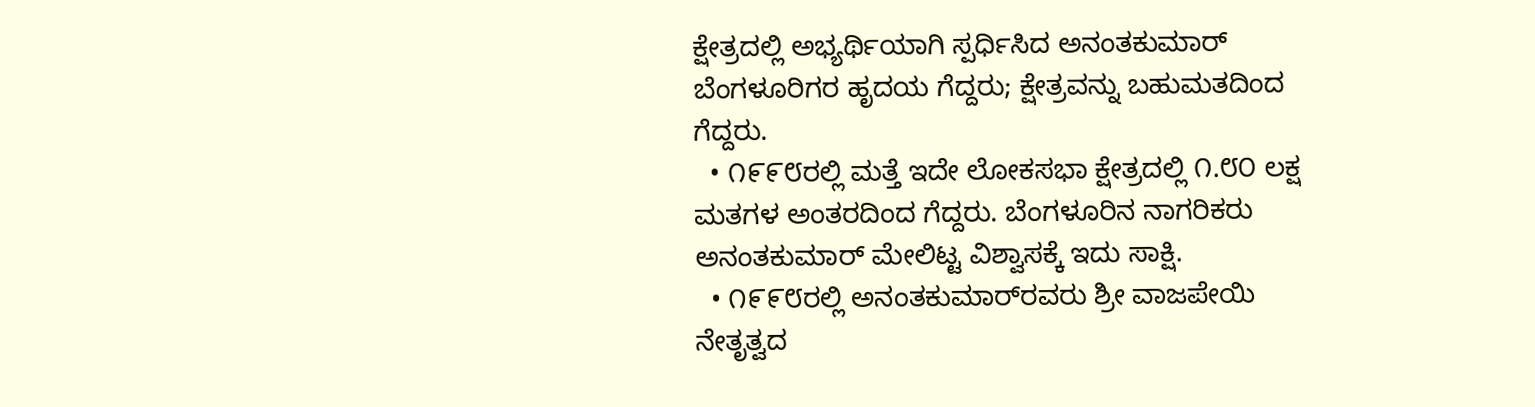ಕ್ಷೇತ್ರದಲ್ಲಿ ಅಭ್ಯರ್ಥಿಯಾಗಿ ಸ್ಪರ್ಧಿಸಿದ ಅನಂತಕುಮಾರ್ ಬೆಂಗಳೂರಿಗರ ಹೃದಯ ಗೆದ್ದರು; ಕ್ಷೇತ್ರವನ್ನು ಬಹುಮತದಿಂದ ಗೆದ್ದರು.
  • ೧೯೯೮ರಲ್ಲಿ ಮತ್ತೆ ಇದೇ ಲೋಕಸಭಾ ಕ್ಷೇತ್ರದಲ್ಲಿ ೧.೮೦ ಲಕ್ಷ ಮತಗಳ ಅಂತರದಿಂದ ಗೆದ್ದರು. ಬೆಂಗಳೂರಿನ ನಾಗರಿಕರು ಅನಂತಕುಮಾರ್ ಮೇಲಿಟ್ಟ ವಿಶ್ವಾಸಕ್ಕೆ ಇದು ಸಾಕ್ಷಿ.
  • ೧೯೯೮ರಲ್ಲಿ ಅನಂತಕುಮಾರ್‌ರವರು ಶ್ರೀ ವಾಜಪೇಯಿ ನೇತೃತ್ವದ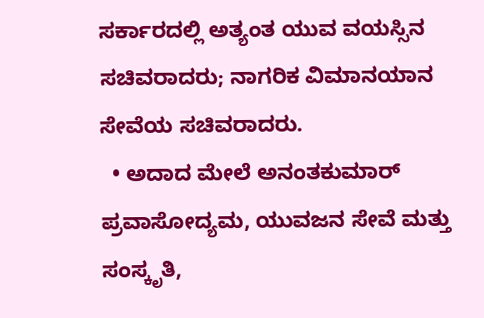ಸರ್ಕಾರದಲ್ಲಿ ಅತ್ಯಂತ ಯುವ ವಯಸ್ಸಿನ ಸಚಿವರಾದರು; ನಾಗರಿಕ ವಿಮಾನಯಾನ ಸೇವೆಯ ಸಚಿವರಾದರು.
  • ಅದಾದ ಮೇಲೆ ಅನಂತಕುಮಾರ್ ಪ್ರವಾಸೋದ್ಯಮ, ಯುವಜನ ಸೇವೆ ಮತ್ತು ಸಂಸ್ಕೃತಿ,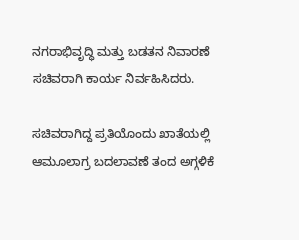ನಗರಾಭಿವೃದ್ಧಿ ಮತ್ತು ಬಡತನ ನಿವಾರಣೆ ಸಚಿವರಾಗಿ ಕಾರ್ಯ ನಿರ್ವಹಿಸಿದರು.

ಸಚಿವರಾಗಿದ್ದ ಪ್ರತಿಯೊಂದು ಖಾತೆಯಲ್ಲಿ ಆಮೂಲಾಗ್ರ ಬದಲಾವಣೆ ತಂದ ಅಗ್ಗಳಿಕೆ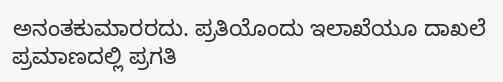ಅನಂತಕುಮಾರರದು. ಪ್ರತಿಯೊಂದು ಇಲಾಖೆಯೂ ದಾಖಲೆ ಪ್ರಮಾಣದಲ್ಲಿ ಪ್ರಗತಿ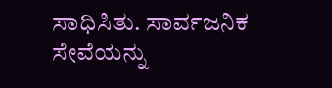ಸಾಧಿಸಿತು. ಸಾರ್ವಜನಿಕ ಸೇವೆಯನ್ನು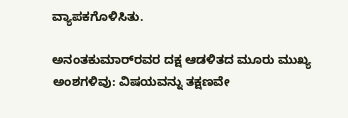ವ್ಯಾಪಕಗೊಳಿಸಿತು.

ಅನಂತಕುಮಾರ್‌ರವರ ದಕ್ಷ ಆಡಳಿತದ ಮೂರು ಮುಖ್ಯ ಅಂಶಗಳಿವು: ವಿಷಯವನ್ನು ತಕ್ಷಣವೇ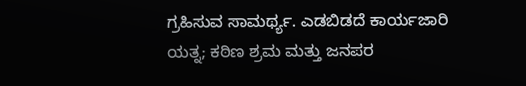ಗ್ರಹಿಸುವ ಸಾಮರ್ಥ್ಯ. ಎಡಬಿಡದೆ ಕಾರ್ಯಜಾರಿ ಯತ್ನ; ಕಠಿಣ ಶ್ರಮ ಮತ್ತು ಜನಪರ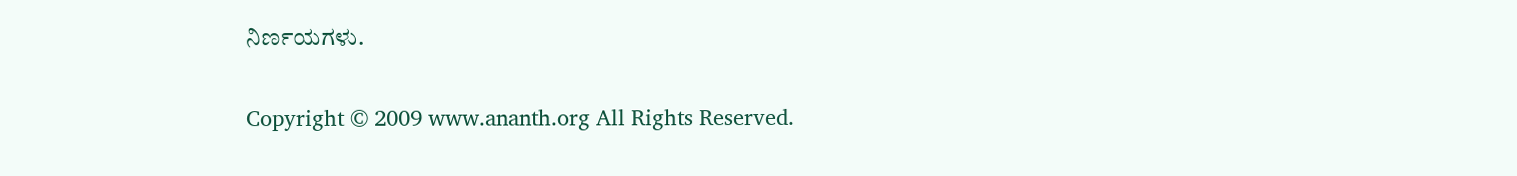ನಿರ್ಣಯಗಳು.

Copyright © 2009 www.ananth.org All Rights Reserved.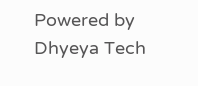Powered by Dhyeya Tech